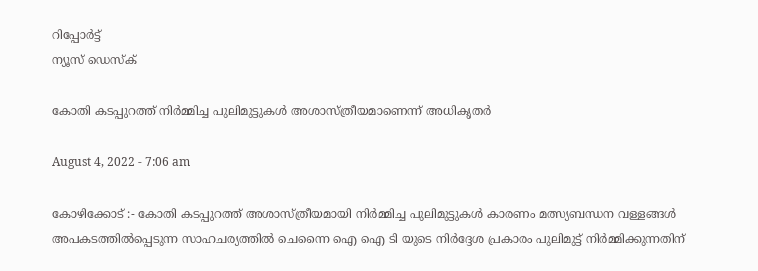റിപ്പോര്‍ട്ട്
ന്യൂസ് ഡെസ്ക്

കോതി കടപ്പുറത്ത് നിർമ്മിച്ച പുലിമുട്ടുകൾ അശാസ്ത്രീയമാണെന്ന് അധികൃതർ

August 4, 2022 - 7:06 am

കോഴിക്കോട് :- കോതി കടപ്പുറത്ത് അശാസ്ത്രീയമായി നിർമ്മിച്ച പുലിമുട്ടുകൾ കാരണം മത്സ്യബന്ധന വള്ളങ്ങൾ അപകടത്തിൽപ്പെടുന്ന സാഹചര്യത്തിൽ ചെന്നൈ ഐ ഐ ടി യുടെ നിർദ്ദേശ പ്രകാരം പുലിമുട്ട് നിർമ്മിക്കുന്നതിന്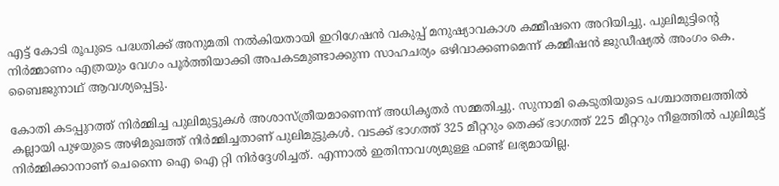എട്ട് കോടി രൂപുടെ പദ്ധതിക്ക് അനുമതി നൽകിയതായി ഇറിഗേഷൻ വകുപ്പ് മനുഷ്യാവകാശ കമ്മീഷനെ അറിയിച്ചു. പുലിമുട്ടിന്റെ നിർമ്മാണം എത്രയും വേഗം പൂർത്തിയാക്കി അപകടമുണ്ടാക്കുന്ന സാഹചര്യം ഒഴിവാക്കണമെന്ന് കമ്മീഷൻ ജുഡീഷ്യൽ അംഗം കെ. ബൈജുനാഥ് ആവശ്യപ്പെട്ടു.

കോതി കടപ്പുറത്ത് നിർമ്മിച്ച പുലിമുട്ടുകൾ അശാസ്ത്രീയമാണെന്ന് അധികൃതർ സമ്മതിച്ചു. സുനാമി കെടുതിയുടെ പശ്ചാത്തലത്തിൽ കല്ലായി പുഴയുടെ അഴിമുഖത്ത് നിർമ്മിച്ചതാണ് പുലിമുട്ടുകൾ. വടക്ക് ഭാഗത്ത് 325 മീറ്ററും തെക്ക് ഭാഗത്ത് 225 മീറ്ററും നീളത്തിൽ പുലിമുട്ട് നിർമ്മിക്കാനാണ് ചെന്നൈ ഐ ഐ റ്റി നിർദ്ദേശിച്ചത്. എന്നാൽ ഇതിനാവശ്യമുള്ള ഫണ്ട് ലഭ്യമായില്ല.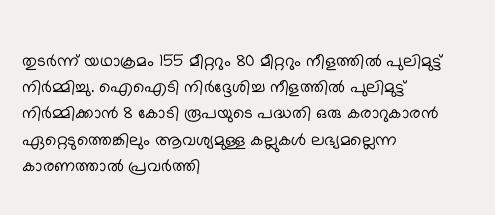തുടർന്ന് യഥാക്രമം 155 മീറ്ററും 80 മീറ്ററും നീളത്തിൽ പുലിമുട്ട് നിർമ്മിച്ചു. ഐഐടി നിർദ്ദേശിച്ച നീളത്തിൽ പുലിമുട്ട് നിർമ്മിക്കാൻ 8 കോടി രൂപയുടെ പദ്ധതി ഒരു കരാറുകാരൻ ഏറ്റെടുത്തെങ്കിലും ആവശ്യമുള്ള കല്ലുകൾ ലഭ്യമല്ലെന്ന കാരണത്താൽ പ്രവർത്തി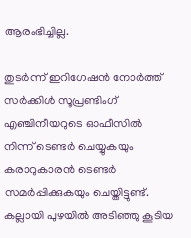ആരംഭിച്ചില്ല.

തുടർന്ന് ഇറിഗേഷൻ നോർത്ത് സർക്കിൾ സൂപ്രണ്ടിംഗ് എഞ്ചിനീയറുടെ ഓഫീസിൽ നിന്ന് ടെണ്ടർ ചെയ്യുകയും കരാറുകാരൻ ടെണ്ടർ സമർപ്പിക്കുകയും ചെയ്തിട്ടുണ്ട്. കല്ലായി പുഴയിൽ അടിഞ്ഞു കൂടിയ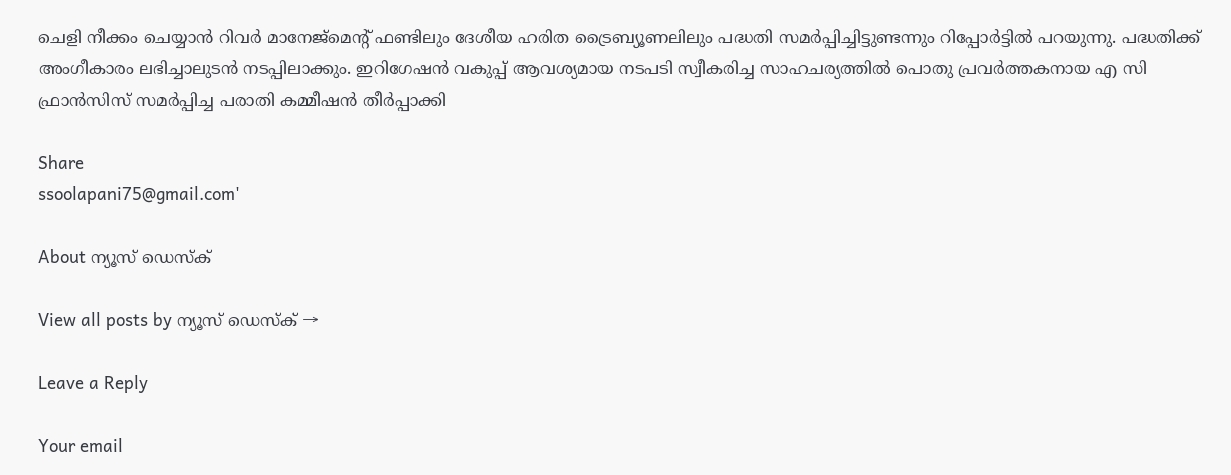ചെളി നീക്കം ചെയ്യാൻ റിവർ മാനേജ്മെന്റ് ഫണ്ടിലും ദേശീയ ഹരിത ട്രൈബ്യൂണലിലും പദ്ധതി സമർപ്പിച്ചിട്ടുണ്ടന്നും റിപ്പോർട്ടിൽ പറയുന്നു. പദ്ധതിക്ക് അംഗീകാരം ലഭിച്ചാലുടൻ നടപ്പിലാക്കും. ഇറിഗേഷൻ വകുപ്പ് ആവശ്യമായ നടപടി സ്വീകരിച്ച സാഹചര്യത്തിൽ പൊതു പ്രവർത്തകനായ എ സി ഫ്രാൻസിസ് സമർപ്പിച്ച പരാതി കമ്മീഷൻ തീർപ്പാക്കി

Share
ssoolapani75@gmail.com'

About ന്യൂസ് ഡെസ്ക്

View all posts by ന്യൂസ് ഡെസ്ക് →

Leave a Reply

Your email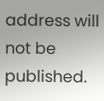address will not be published.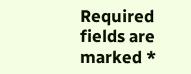Required fields are marked *